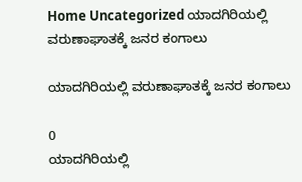Home Uncategorized ಯಾದಗಿರಿಯಲ್ಲಿ ವರುಣಾಘಾತಕ್ಕೆ ಜನರ ಕಂಗಾಲು

ಯಾದಗಿರಿಯಲ್ಲಿ ವರುಣಾಘಾತಕ್ಕೆ ಜನರ ಕಂಗಾಲು

0
ಯಾದಗಿರಿಯಲ್ಲಿ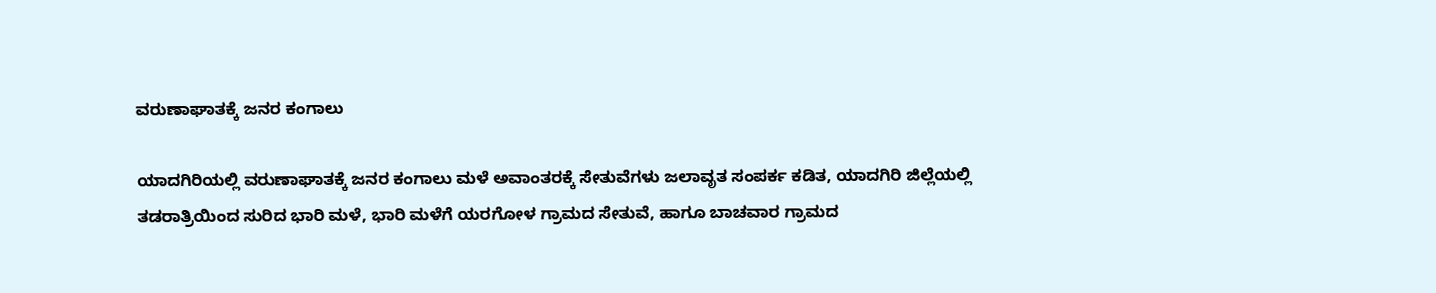ವರುಣಾಘಾತಕ್ಕೆ ಜನರ ಕಂಗಾಲು

ಯಾದಗಿರಿಯಲ್ಲಿ ವರುಣಾಘಾತಕ್ಕೆ ಜನರ ಕಂಗಾಲು ಮಳೆ ಅವಾಂತರಕ್ಕೆ ಸೇತುವೆಗಳು ಜಲಾವೃತ ಸಂಪರ್ಕ ಕಡಿತ, ಯಾದಗಿರಿ ಜಿಲ್ಲೆಯಲ್ಲಿ ತಡರಾತ್ರಿಯಿಂದ ಸುರಿದ ಭಾರಿ ಮಳೆ, ಭಾರಿ ಮಳೆಗೆ ಯರಗೋಳ ಗ್ರಾಮದ ಸೇತುವೆ, ಹಾಗೂ ಬಾಚವಾರ ಗ್ರಾಮದ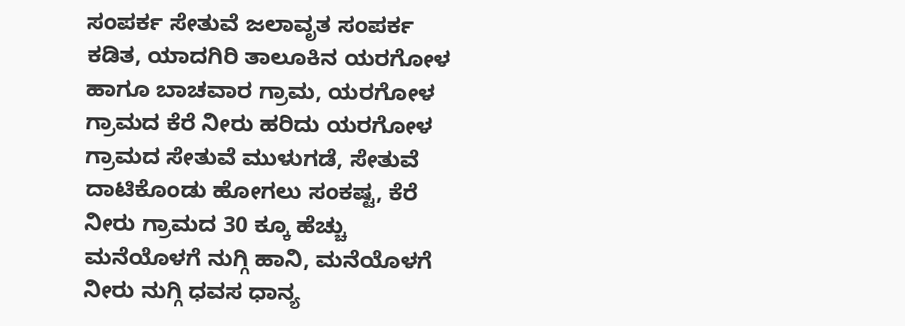ಸಂಪರ್ಕ ಸೇತುವೆ ಜಲಾವೃತ ಸಂಪರ್ಕ ಕಡಿತ, ಯಾದಗಿರಿ ತಾಲೂಕಿನ ಯರಗೋಳ ಹಾಗೂ ಬಾಚವಾರ ಗ್ರಾಮ, ಯರಗೋಳ ಗ್ರಾಮದ ಕೆರೆ ನೀರು ಹರಿದು ಯರಗೋಳ ಗ್ರಾಮದ ಸೇತುವೆ ಮುಳುಗಡೆ, ಸೇತುವೆ ದಾಟಿಕೊಂಡು ಹೋಗಲು ಸಂಕಷ್ಟ, ಕೆರೆ ನೀರು ಗ್ರಾಮದ 30 ಕ್ಕೂ ಹೆಚ್ಚು ಮನೆಯೊಳಗೆ ನುಗ್ಗಿ ಹಾನಿ, ಮನೆಯೊಳಗೆ ನೀರು ನುಗ್ಗಿ ಧವಸ ಧಾನ್ಯ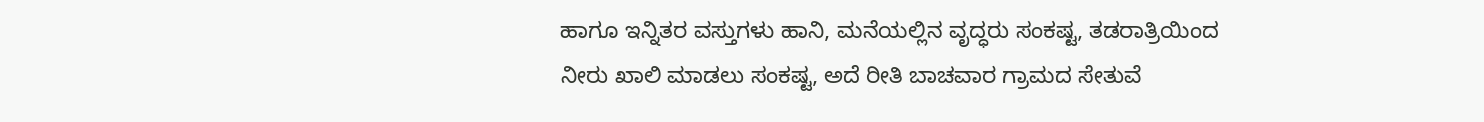ಹಾಗೂ ಇನ್ನಿತರ ವಸ್ತುಗಳು ಹಾನಿ, ಮನೆಯಲ್ಲಿನ ವೃದ್ಧರು ಸಂಕಷ್ಟ, ತಡರಾತ್ರಿಯಿಂದ ನೀರು ಖಾಲಿ ಮಾಡಲು ಸಂಕಷ್ಟ, ಅದೆ ರೀತಿ ಬಾಚವಾರ ಗ್ರಾಮದ ಸೇತುವೆ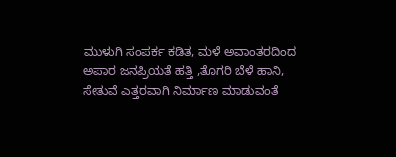ಮುಳುಗಿ ಸಂಪರ್ಕ ಕಡಿತ, ಮಳೆ ಅವಾಂತರದಿಂದ ಅಪಾರ ಜನಪ್ರಿಯತೆ ಹತ್ತಿ ,ತೊಗರಿ ಬೆಳೆ ಹಾನಿ, ಸೇತುವೆ ಎತ್ತರವಾಗಿ ನಿರ್ಮಾಣ ಮಾಡುವಂತೆ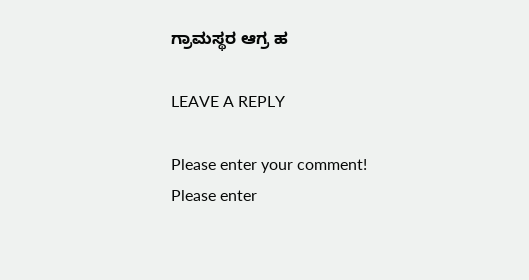ಗ್ರಾಮಸ್ಥರ ಆಗ್ರ ಹ

LEAVE A REPLY

Please enter your comment!
Please enter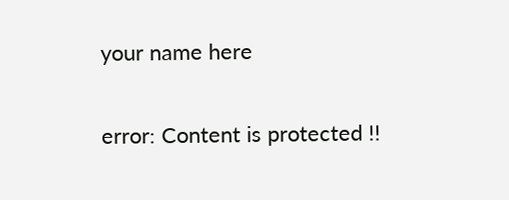your name here

error: Content is protected !!